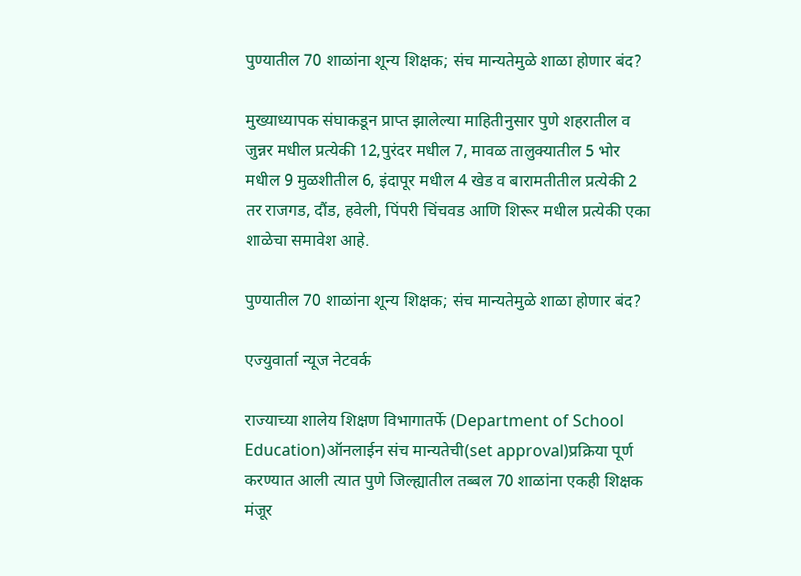पुण्यातील 70 शाळांना शून्य शिक्षक; संच मान्यतेमुळे शाळा होणार बंद?

मुख्याध्यापक संघाकडून प्राप्त झालेल्या माहितीनुसार पुणे शहरातील व जुन्नर मधील प्रत्येकी 12,पुरंदर मधील 7, मावळ तालुक्यातील 5 भोर मधील 9 मुळशीतील 6, इंदापूर मधील 4 खेड व बारामतीतील प्रत्येकी 2 तर राजगड, दौंड, हवेली, पिंपरी चिंचवड आणि शिरूर मधील प्रत्येकी एका शाळेचा समावेश आहे.

पुण्यातील 70 शाळांना शून्य शिक्षक; संच मान्यतेमुळे शाळा होणार बंद?

एज्युवार्ता न्यूज नेटवर्क

राज्याच्या शालेय शिक्षण विभागातर्फे (Department of School Education)ऑनलाईन संच मान्यतेची(set approval)प्रक्रिया पूर्ण करण्यात आली त्यात पुणे जिल्ह्यातील तब्बल 70 शाळांना एकही शिक्षक मंजूर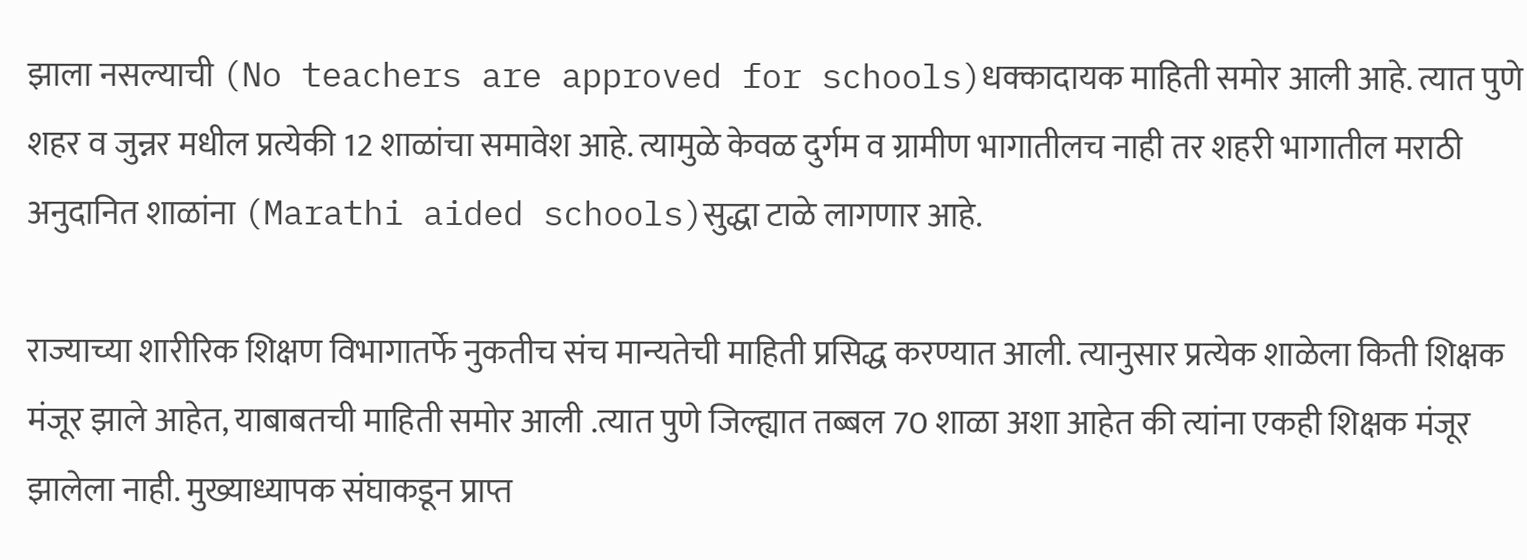झाला नसल्याची (No teachers are approved for schools)धक्कादायक माहिती समोर आली आहे. त्यात पुणे शहर व जुन्नर मधील प्रत्येकी 12 शाळांचा समावेश आहे. त्यामुळे केवळ दुर्गम व ग्रामीण भागातीलच नाही तर शहरी भागातील मराठी अनुदानित शाळांना (Marathi aided schools)सुद्धा टाळे लागणार आहे.

राज्याच्या शारीरिक शिक्षण विभागातर्फे नुकतीच संच मान्यतेची माहिती प्रसिद्ध करण्यात आली. त्यानुसार प्रत्येक शाळेला किती शिक्षक मंजूर झाले आहेत, याबाबतची माहिती समोर आली .त्यात पुणे जिल्ह्यात तब्बल 70 शाळा अशा आहेत की त्यांना एकही शिक्षक मंजूर झालेला नाही. मुख्याध्यापक संघाकडून प्राप्त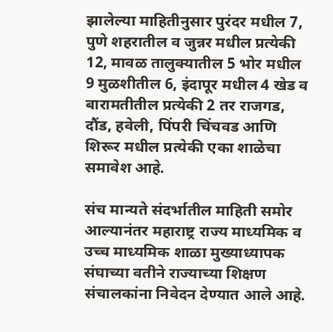झालेल्या माहितीनुसार पुरंदर मधील 7, पुणे शहरातील व जुन्नर मधील प्रत्येकी 12, मावळ तालुक्यातील 5 भोर मधील 9 मुळशीतील 6, इंदापूर मधील 4 खेड व बारामतीतील प्रत्येकी 2 तर राजगड, दौंड, हवेली, पिंपरी चिंचवड आणि शिरूर मधील प्रत्येकी एका शाळेचा समावेश आहे.

संच मान्यते संदर्भातील माहिती समोर आल्यानंतर महाराष्ट्र राज्य माध्यमिक व उच्च माध्यमिक शाळा मुख्याध्यापक संघाच्या वतीने राज्याच्या शिक्षण संचालकांना निवेदन देण्यात आले आहे.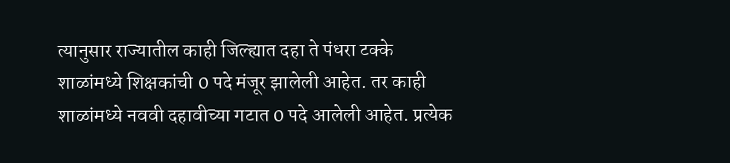त्यानुसार राज्यातील काही जिल्ह्यात दहा ते पंधरा टक्के शाळांमध्ये शिक्षकांची 0 पदे मंजूर झालेली आहेत. तर काही शाळांमध्ये नववी दहावीच्या गटात 0 पदे आलेली आहेत. प्रत्येक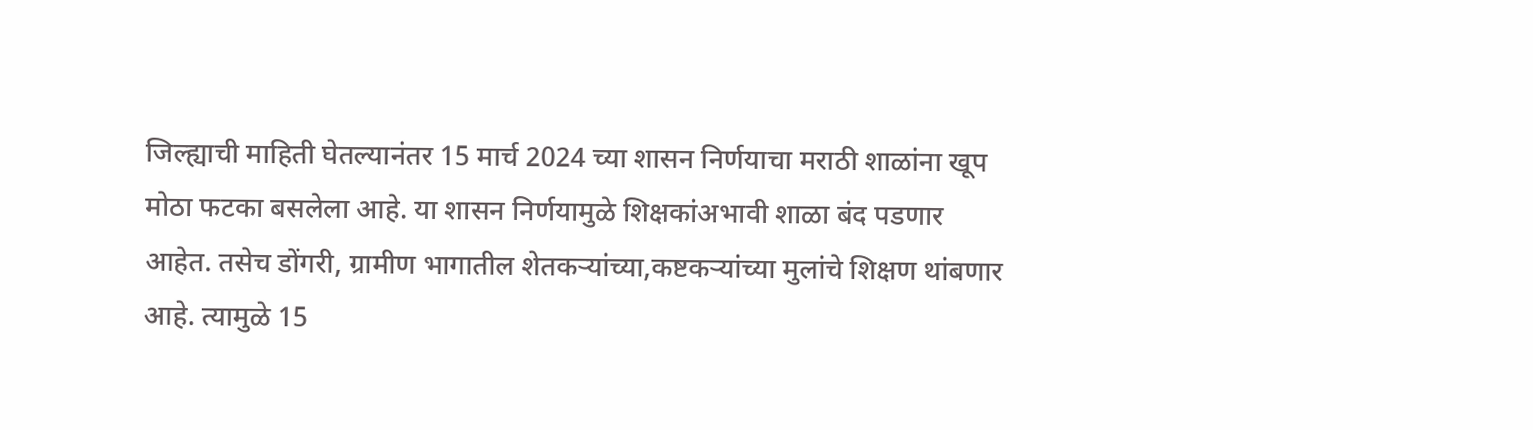जिल्ह्याची माहिती घेतल्यानंतर 15 मार्च 2024 च्या शासन निर्णयाचा मराठी शाळांना खूप मोठा फटका बसलेला आहे. या शासन निर्णयामुळे शिक्षकांअभावी शाळा बंद पडणार आहेत. तसेच डोंगरी, ग्रामीण भागातील शेतकऱ्यांच्या,कष्टकऱ्यांच्या मुलांचे शिक्षण थांबणार आहे. त्यामुळे 15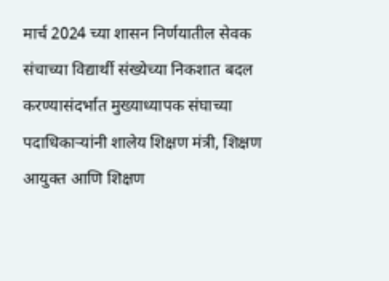मार्च 2024 च्या शासन निर्णयातील सेवक संचाच्या विद्यार्थी संख्येच्या निकशात बदल करण्यासंदर्भात मुख्याध्यापक संघाच्या पदाधिकाऱ्यांनी शालेय शिक्षण मंत्री, शिक्षण आयुक्त आणि शिक्षण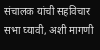संचालक यांची सहविचार सभा घ्यावी, अशी मागणी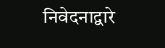निवेदनाद्वारे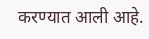करण्यात आली आहे.